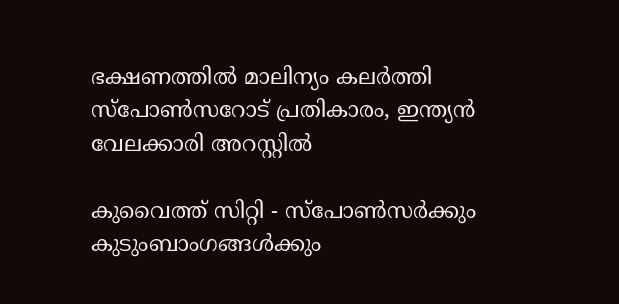ഭക്ഷണത്തില്‍ മാലിന്യം കലര്‍ത്തി സ്‌പോണ്‍സറോട് പ്രതികാരം, ഇന്ത്യന്‍ വേലക്കാരി അറസ്റ്റില്‍

കുവൈത്ത് സിറ്റി - സ്‌പോണ്‍സര്‍ക്കും കുടുംബാംഗങ്ങള്‍ക്കും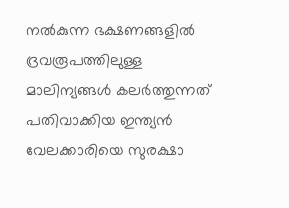നല്‍കുന്ന ഭക്ഷണങ്ങളില്‍ ദ്രവരൂപത്തിലുള്ള മാലിന്യങ്ങള്‍ കലര്‍ത്തുന്നത് പതിവാക്കിയ ഇന്ത്യന്‍ വേലക്കാരിയെ സുരക്ഷാ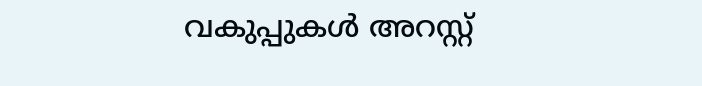വകുപ്പുകള്‍ അറസ്റ്റ്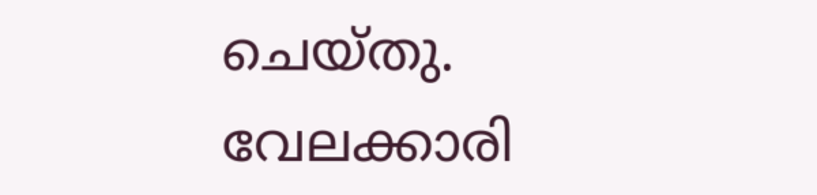ചെയ്തു. വേലക്കാരി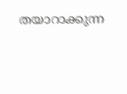തയാറാക്കുന്ന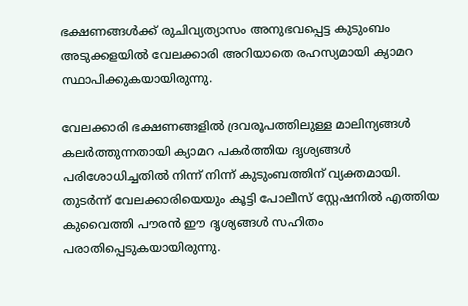ഭക്ഷണങ്ങള്‍ക്ക് രുചിവ്യത്യാസം അനുഭവപ്പെട്ട കുടുംബം അടുക്കളയില്‍ വേലക്കാരി അറിയാതെ രഹസ്യമായി ക്യാമറ സ്ഥാപിക്കുകയായിരുന്നു.

വേലക്കാരി ഭക്ഷണങ്ങളില്‍ ദ്രവരൂപത്തിലുള്ള മാലിന്യങ്ങള്‍ കലര്‍ത്തുന്നതായി ക്യാമറ പകര്‍ത്തിയ ദൃശ്യങ്ങള്‍ പരിശോധിച്ചതില്‍ നിന്ന് നിന്ന് കുടുംബത്തിന് വ്യക്തമായി. തുടര്‍ന്ന് വേലക്കാരിയെയും കൂട്ടി പോലീസ് സ്റ്റേഷനില്‍ എത്തിയ കുവൈത്തി പൗരന്‍ ഈ ദൃശ്യങ്ങള്‍ സഹിതം പരാതിപ്പെടുകയായിരുന്നു.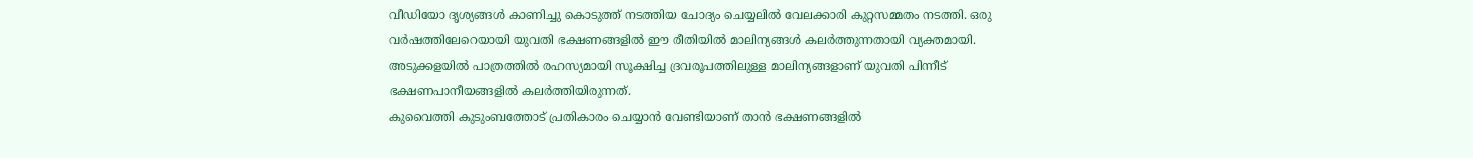വീഡിയോ ദൃശ്യങ്ങള്‍ കാണിച്ചു കൊടുത്ത് നടത്തിയ ചോദ്യം ചെയ്യലില്‍ വേലക്കാരി കുറ്റസമ്മതം നടത്തി. ഒരു വര്‍ഷത്തിലേറെയായി യുവതി ഭക്ഷണങ്ങളില്‍ ഈ രീതിയില്‍ മാലിന്യങ്ങള്‍ കലര്‍ത്തുന്നതായി വ്യക്തമായി. അടുക്കളയില്‍ പാത്രത്തില്‍ രഹസ്യമായി സൂക്ഷിച്ച ദ്രവരൂപത്തിലുള്ള മാലിന്യങ്ങളാണ് യുവതി പിന്നീട് ഭക്ഷണപാനീയങ്ങളില്‍ കലര്‍ത്തിയിരുന്നത്.
കുവൈത്തി കുടുംബത്തോട് പ്രതികാരം ചെയ്യാന്‍ വേണ്ടിയാണ് താന്‍ ഭക്ഷണങ്ങളില്‍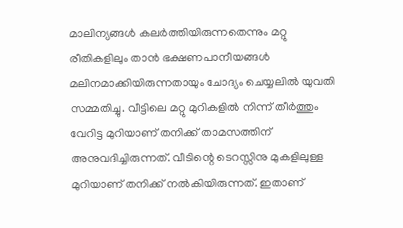മാലിന്യങ്ങള്‍ കലര്‍ത്തിയിരുന്നതെന്നും മറ്റു രീതികളിലും താന്‍ ഭക്ഷണപാനീയങ്ങള്‍ മലിനമാക്കിയിരുന്നതായും ചോദ്യം ചെയ്യലില്‍ യുവതി സമ്മതിച്ചു. വീട്ടിലെ മറ്റു മുറികളില്‍ നിന്ന് തീര്‍ത്തും വേറിട്ട മുറിയാണ് തനിക്ക് താമസത്തിന് അനുവദിച്ചിരുന്നത്. വീടിന്റെ ടെറസ്സിനു മുകളിലുള്ള മുറിയാണ് തനിക്ക് നല്‍കിയിരുന്നത്. ഇതാണ്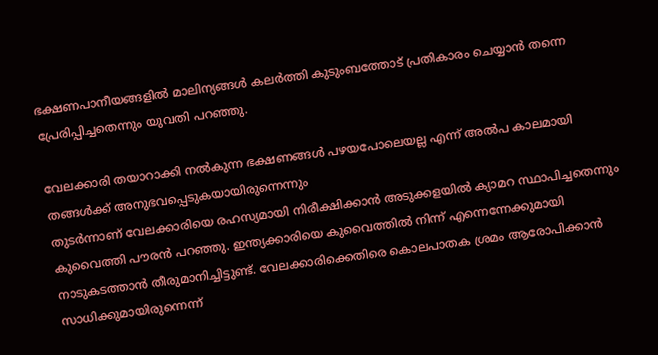ഭക്ഷണപാനീയങ്ങളില്‍ മാലിന്യങ്ങള്‍ കലര്‍ത്തി കുടുംബത്തോട് പ്രതികാരം ചെയ്യാന്‍ തന്നെ പ്രേരിപ്പിച്ചതെന്നും യുവതി പറഞ്ഞു.

വേലക്കാരി തയാറാക്കി നല്‍കുന്ന ഭക്ഷണങ്ങള്‍ പഴയപോലെയല്ല എന്ന് അല്‍പ കാലമായി തങ്ങള്‍ക്ക് അനുഭവപ്പെടുകയായിരുന്നെന്നും
തുടര്‍ന്നാണ് വേലക്കാരിയെ രഹസ്യമായി നിരീക്ഷിക്കാന്‍ അടുക്കളയില്‍ ക്യാമറ സ്ഥാപിച്ചതെന്നും കുവൈത്തി പൗരന്‍ പറഞ്ഞു. ഇന്ത്യക്കാരിയെ കുവൈത്തില്‍ നിന്ന് എന്നെന്നേക്കുമായി നാടുകടത്താന്‍ തീരുമാനിച്ചിട്ടുണ്ട്. വേലക്കാരിക്കെതിരെ കൊലപാതക ശ്രമം ആരോപിക്കാന്‍ സാധിക്കുമായിരുന്നെന്ന്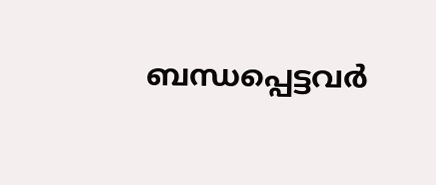ബന്ധപ്പെട്ടവര്‍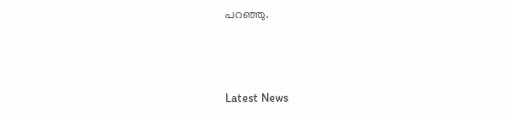പറഞ്ഞു.



Latest News